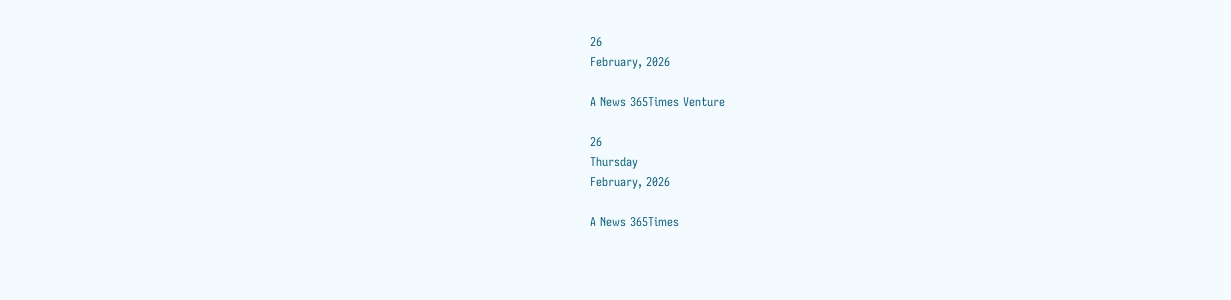26
February, 2026

A News 365Times Venture

26
Thursday
February, 2026

A News 365Times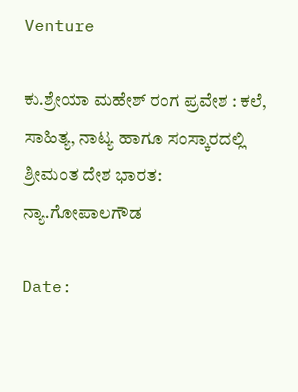Venture

ಕು.ಶ್ರೇಯಾ ಮಹೇಶ್ ರಂಗ ಪ್ರವೇಶ : ಕಲೆ, ಸಾಹಿತ್ಯ, ನಾಟ್ಯ ಹಾಗೂ ಸಂಸ್ಕಾರದಲ್ಲಿ ಶ್ರೀಮಂತ ದೇಶ ಭಾರತ: ನ್ಯಾ.ಗೋಪಾಲಗೌಡ

Date: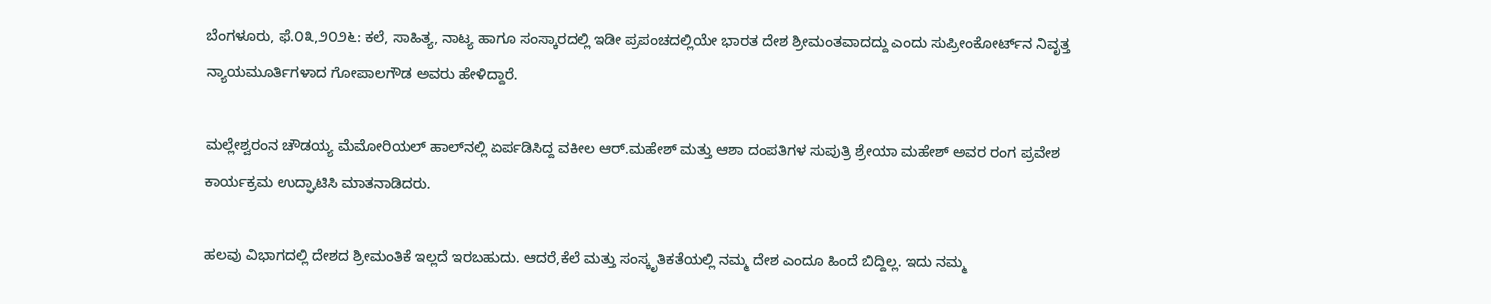ಬೆಂಗಳೂರು, ಫೆ.೦೩,೨೦೨೬: ಕಲೆ, ಸಾಹಿತ್ಯ, ನಾಟ್ಯ ಹಾಗೂ ಸಂಸ್ಕಾರದಲ್ಲಿ ಇಡೀ ಪ್ರಪಂಚದಲ್ಲಿಯೇ ಭಾರತ ದೇಶ ಶ್ರೀಮಂತವಾದದ್ದು ಎಂದು ಸುಪ್ರೀಂಕೋರ್ಟ್‌ನ ನಿವೃತ್ತ ನ್ಯಾಯಮೂರ್ತಿಗಳಾದ ಗೋಪಾಲಗೌಡ ಅವರು ಹೇಳಿದ್ದಾರೆ.

ಮಲ್ಲೇಶ್ವರಂನ ಚೌಡಯ್ಯ ಮೆಮೋರಿಯಲ್ ಹಾಲ್‌ನಲ್ಲಿ ಏರ್ಪಡಿಸಿದ್ದ ವಕೀಲ ಆರ್.ಮಹೇಶ್ ಮತ್ತು ಆಶಾ ದಂಪತಿಗಳ ಸುಪುತ್ರಿ ಶ್ರೇಯಾ ಮಹೇಶ್ ಅವರ ರಂಗ ಪ್ರವೇಶ ಕಾರ್ಯಕ್ರಮ ಉದ್ಘಾಟಿಸಿ ಮಾತನಾಡಿದರು.

ಹಲವು ವಿಭಾಗದಲ್ಲಿ ದೇಶದ ಶ್ರೀಮಂತಿಕೆ ಇಲ್ಲದೆ ಇರಬಹುದು. ಆದರೆ,ಕೆಲೆ ಮತ್ತು ಸಂಸ್ಕೃತಿಕತೆಯಲ್ಲಿ ನಮ್ಮ ದೇಶ ಎಂದೂ ಹಿಂದೆ ಬಿದ್ದಿಲ್ಲ. ಇದು ನಮ್ಮ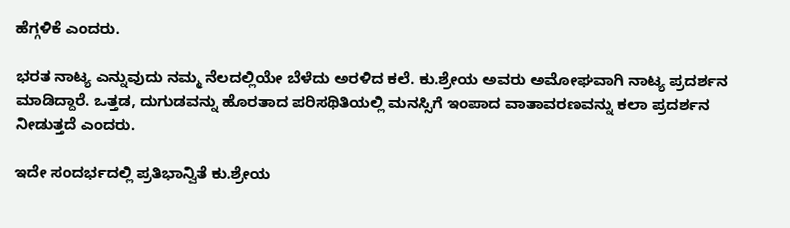ಹೆಗ್ಗಳಿಕೆ ಎಂದರು.

ಭರತ ನಾಟ್ಯ ಎನ್ನುವುದು ನಮ್ಮ ನೆಲದಲ್ಲಿಯೇ ಬೆಳೆದು ಅರಳಿದ ಕಲೆ. ಕು.ಶ್ರೇಯ ಅವರು ಅಮೋಘವಾಗಿ ನಾಟ್ಯ ಪ್ರದರ್ಶನ ಮಾಡಿದ್ದಾರೆ. ಒತ್ತಡ, ದುಗುಡವನ್ನು ಹೊರತಾದ ಪರಿಸಥಿತಿಯಲ್ಲಿ ಮನಸ್ಸಿಗೆ ಇಂಪಾದ ವಾತಾವರಣವನ್ನು ಕಲಾ ಪ್ರದರ್ಶನ ನೀಡುತ್ತದೆ ಎಂದರು.

ಇದೇ ಸಂದರ್ಭದಲ್ಲಿ ಪ್ರತಿಭಾನ್ವಿತೆ ಕು.ಶ್ರೇಯ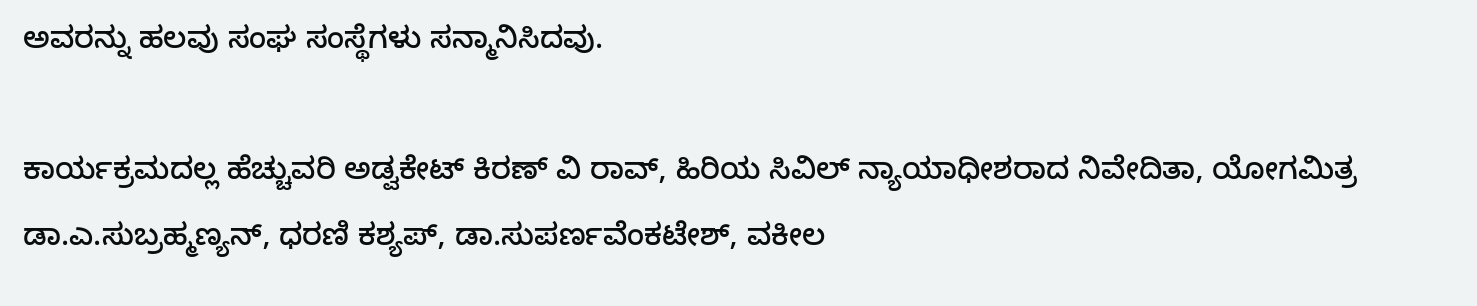ಅವರನ್ನು ಹಲವು ಸಂಘ ಸಂಸ್ಥೆಗಳು ಸನ್ಮಾನಿಸಿದವು.

ಕಾರ್ಯಕ್ರಮದಲ್ಲ ಹೆಚ್ಚುವರಿ ಅಡ್ವಕೇಟ್ ಕಿರಣ್ ವಿ ರಾವ್, ಹಿರಿಯ ಸಿವಿಲ್ ನ್ಯಾಯಾಧೀಶರಾದ ನಿವೇದಿತಾ, ಯೋಗಮಿತ್ರ ಡಾ.ಎ.ಸುಬ್ರಹ್ಮಣ್ಯನ್, ಧರಣಿ ಕಶ್ಯಪ್, ಡಾ.ಸುಪರ್ಣವೆಂಕಟೇಶ್, ವಕೀಲ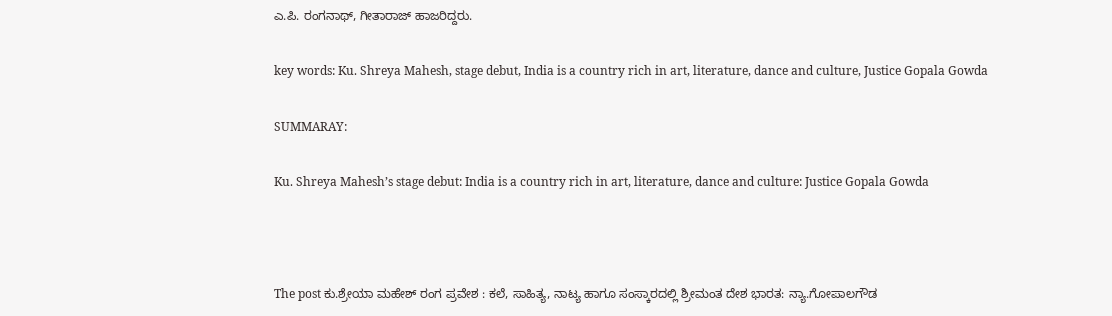ಎ.ಪಿ. ರಂಗನಾಥ್, ಗೀತಾರಾಜ್ ಹಾಜರಿದ್ದರು.

key words: Ku. Shreya Mahesh, stage debut, India is a country rich in art, literature, dance and culture, Justice Gopala Gowda

SUMMARAY:

Ku. Shreya Mahesh’s stage debut: India is a country rich in art, literature, dance and culture: Justice Gopala Gowda



The post ಕು.ಶ್ರೇಯಾ ಮಹೇಶ್ ರಂಗ ಪ್ರವೇಶ : ಕಲೆ, ಸಾಹಿತ್ಯ, ನಾಟ್ಯ ಹಾಗೂ ಸಂಸ್ಕಾರದಲ್ಲಿ ಶ್ರೀಮಂತ ದೇಶ ಭಾರತ: ನ್ಯಾ.ಗೋಪಾಲಗೌಡ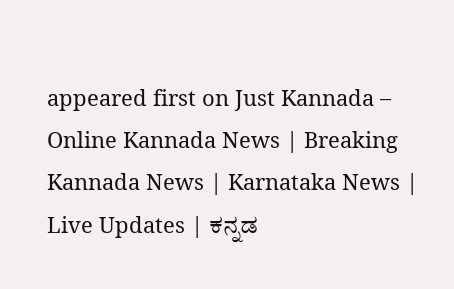appeared first on Just Kannada – Online Kannada News | Breaking Kannada News | Karnataka News | Live Updates | ಕನ್ನಡ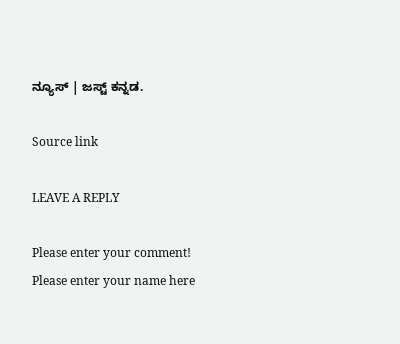ನ್ಯೂಸ್ | ಜಸ್ಟ್ ಕನ್ನಡ.

Source link

LEAVE A REPLY

Please enter your comment!
Please enter your name here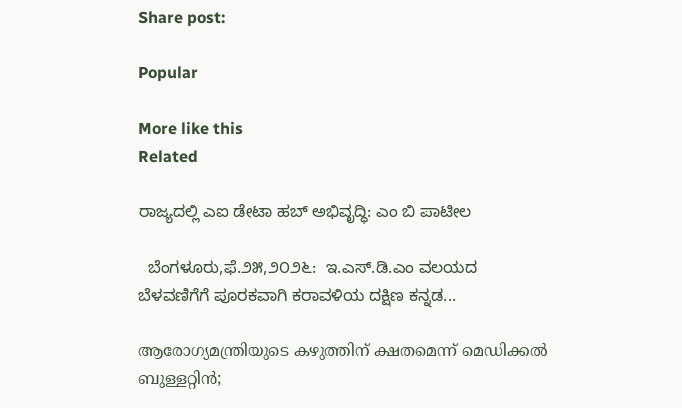Share post:

Popular

More like this
Related

ರಾಜ್ಯದಲ್ಲಿ ಎಐ ಡೇಟಾ ಹಬ್ ಅಭಿವೃದ್ಧಿ: ಎಂ ಬಿ ಪಾಟೀಲ

  ಬೆಂಗಳೂರು,ಫೆ.೨೫,೨೦೨೬:  ಇ.ಎಸ್.ಡಿ.ಎಂ ವಲಯದ ಬೆಳವಣಿಗೆಗೆ ಪೂರಕವಾಗಿ ಕರಾವಳಿಯ ದಕ್ಷಿಣ ಕನ್ನಡ...

ആരോഗ്യമന്ത്രിയുടെ കഴുത്തിന് ക്ഷതമെന്ന് മെഡിക്കല്‍ ബുള്ളറ്റിന്‍;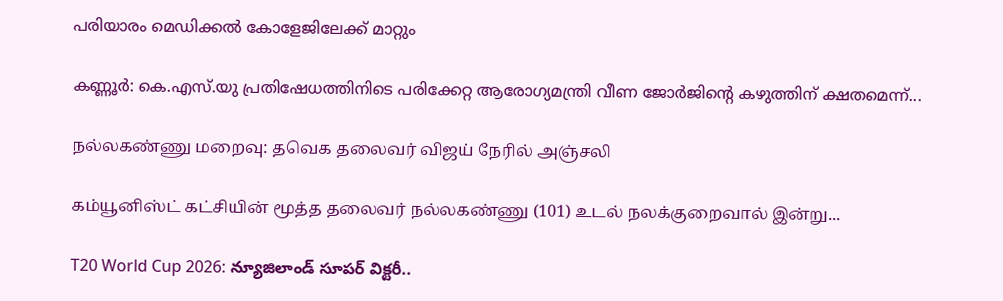പരിയാരം മെഡിക്കല്‍ കോളേജിലേക്ക് മാറ്റും

കണ്ണൂര്‍: കെ.എസ്.യു പ്രതിഷേധത്തിനിടെ പരിക്കേറ്റ ആരോഗ്യമന്ത്രി വീണ ജോര്‍ജിന്റെ കഴുത്തിന് ക്ഷതമെന്ന്...

நல்லகண்ணு மறைவு: தவெக தலைவர் விஜய் நேரில் அஞ்சலி

கம்யூனிஸ்ட் கட்சியின் மூத்த தலைவர் நல்லகண்ணு (101) உடல் நலக்குறைவால் இன்று...

T20 World Cup 2026: న్యూజిలాండ్‌ సూపర్‌ విక్టరీ..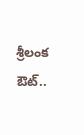శ్రీలంక ఔట్..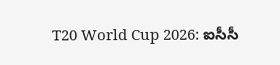T20 World Cup 2026: ఐసీసీ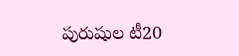పురుషుల టీ20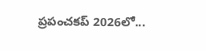ప్రపంచకప్ 2026లో...